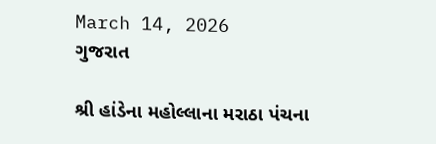March 14, 2026
ગુજરાત

શ્રી હાંડેના મહોલ્લાના મરાઠા પંચના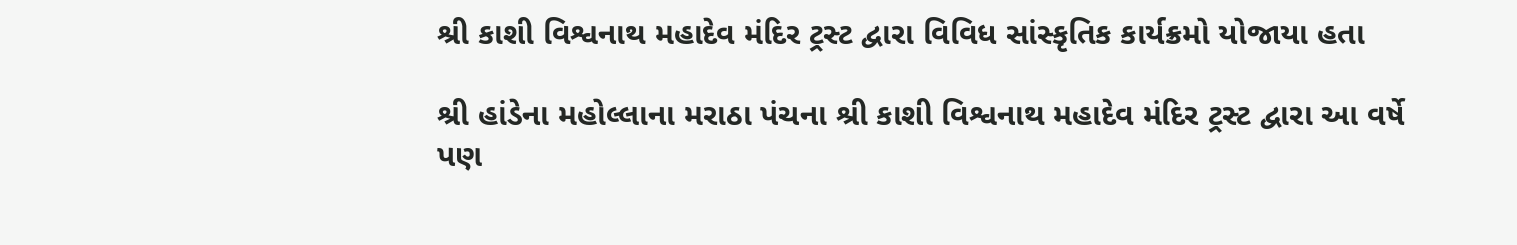શ્રી કાશી વિશ્વનાથ મહાદેવ મંદિર ટ્રસ્ટ દ્વારા વિવિધ સાંસ્કૃતિક કાર્યક્રમો યોજાયા હતા

શ્રી હાંડેના મહોલ્લાના મરાઠા પંચના શ્રી કાશી વિશ્વનાથ મહાદેવ મંદિર ટ્રસ્ટ દ્વારા આ વર્ષે પણ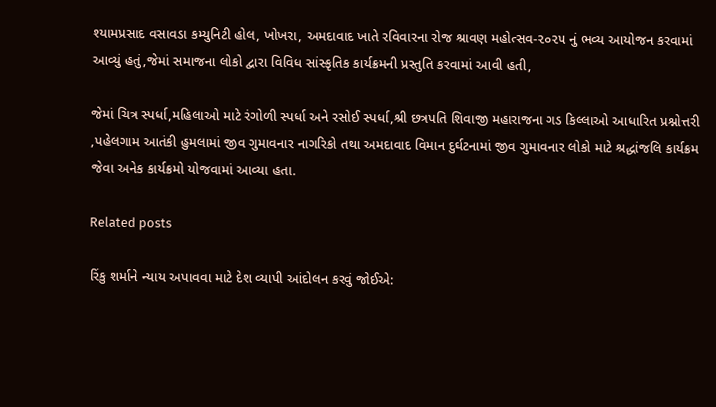શ્યામપ્રસાદ વસાવડા કમ્યુનિટી હોલ, ખોખરા, અમદાવાદ ખાતે રવિવારના રોજ શ્રાવણ મહોત્સવ-૨૦૨૫ નું ભવ્ય આયોજન કરવામાં આવ્યું હતું,જેમાં સમાજના લોકો દ્વારા વિવિધ સાંસ્કૃતિક કાર્યક્રમની પ્રસ્તુતિ કરવામાં આવી હતી,

જેમાં ચિત્ર સ્પર્ધા,મહિલાઓ માટે રંગોળી સ્પર્ધા અને રસોઈ સ્પર્ધા,શ્રી છત્રપતિ શિવાજી મહારાજના ગડ કિલ્લાઓ આધારિત પ્રશ્નોત્તરી ,પહેલગામ આતંકી હુમલામાં જીવ ગુમાવનાર નાગરિકો તથા અમદાવાદ વિમાન દુર્ઘટનામાં જીવ ગુમાવનાર લોકો માટે શ્રદ્ધાંજલિ કાર્યક્રમ જેવા અનેક કાર્યક્રમો યોજવામાં આવ્યા હતા.

Related posts

રિંકુ શર્માને ન્યાય અપાવવા માટે દેશ વ્યાપી આંદોલન કરવું જોઈએ: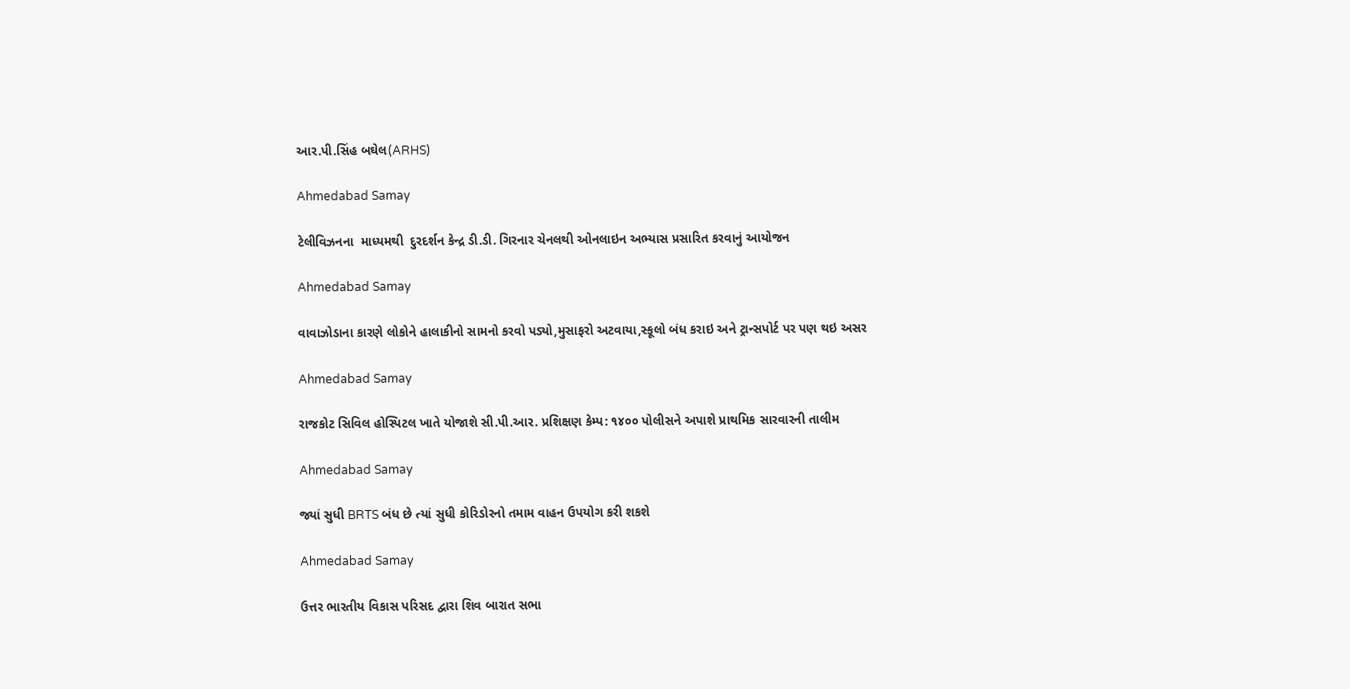આર.પી.સિંહ બઘેલ(ARHS)

Ahmedabad Samay

ટેલીવિઝનના  માધ્યમથી  દુરદર્શન કેન્દ્ર ડી.ડી. ગિરનાર ચેનલથી ઓનલાઇન અભ્યાસ પ્રસારિત કરવાનું આયોજન

Ahmedabad Samay

વાવાઝોડાના કારણે લોકોને હાલાકીનો સામનો કરવો પડ્યો,મુસાફરો અટવાયા,સ્કૂલો બંધ કરાઇ અને ટ્રાન્સપોર્ટ પર પણ થઇ અસર

Ahmedabad Samay

રાજકોટ સિવિલ હોસ્પિટલ ખાતે યોજાશે સી.પી.આર. પ્રશિક્ષણ કેમ્પ: ૧૪૦૦ પોલીસને અપાશે પ્રાથમિક સારવારની તાલીમ

Ahmedabad Samay

જ્યાં સુધી BRTS બંધ છે ત્યાં સુધી કોરિડોરનો તમામ વાહન ઉપયોગ કરી શકશે

Ahmedabad Samay

ઉત્તર ભારતીય વિકાસ પરિસદ દ્વારા શિવ બારાત સભા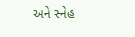અને સ્નેહ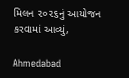મિલન ૨૦૨૬નું આયોજન કરવામાં આવ્યું,

Ahmedabad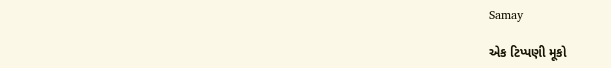Samay

એક ટિપ્પણી મૂકો